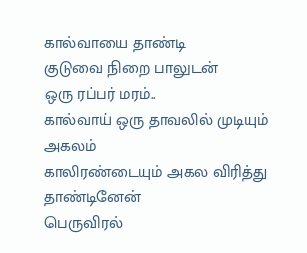கால்வாயை தாண்டி
குடுவை நிறை பாலுடன்
ஒரு ரப்பர் மரம்..
கால்வாய் ஒரு தாவலில் முடியும் அகலம்
காலிரண்டையும் அகல விரித்து தாண்டினேன்
பெருவிரல்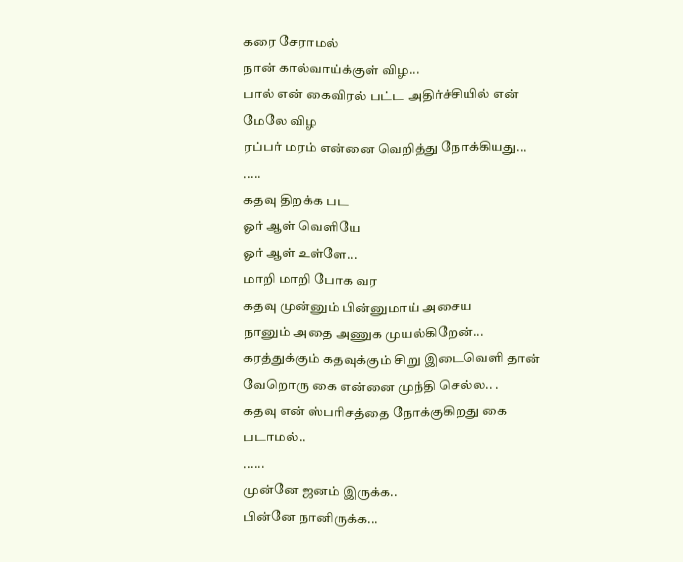கரை சேராமல்
நான் கால்வாய்க்குள் விழ...
பால் என் கைவிரல் பட்ட அதிர்ச்சியில் என் மேலே விழ
ரப்பர் மரம் என்னை வெறித்து நோக்கியது...
.....
கதவு திறக்க பட
ஓர் ஆள் வெளியே
ஓர் ஆள் உள்ளே...
மாறி மாறி போக வர
கதவு முன்னும் பின்னுமாய் அசைய
நானும் அதை அணுக முயல்கிறேன்...
கரத்துக்கும் கதவுக்கும் சிறு இடைவெளி தான்
வேறொரு கை என்னை முந்தி செல்ல.. .
கதவு என் ஸ்பரிசத்தை நோக்குகிறது கை படாமல்..
......
முன்னே ஜனம் இருக்க..
பின்னே நானிருக்க...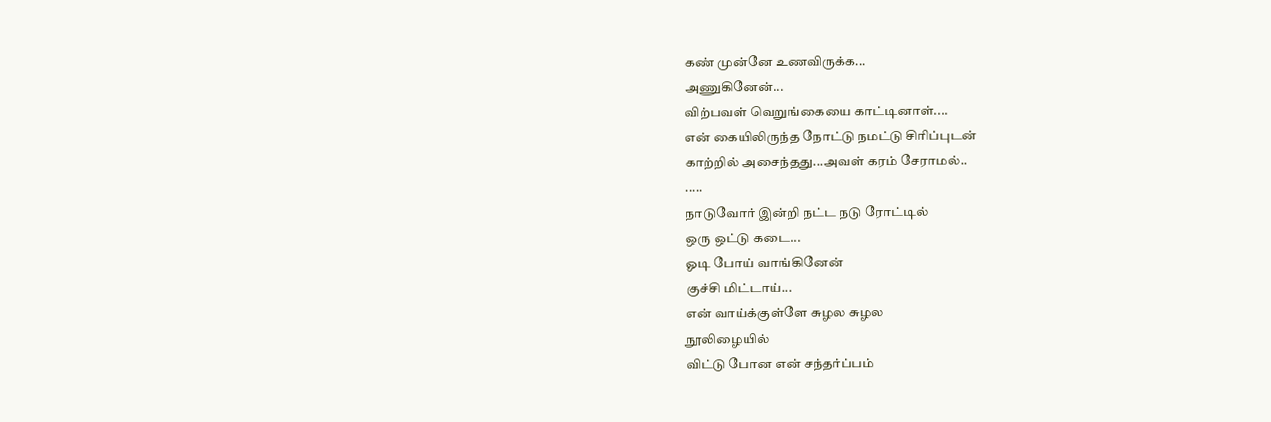கண் முன்னே உணவிருக்க...
அணுகினேன்...
விற்பவள் வெறுங்கையை காட்டினாள்....
என் கையிலிருந்த நோட்டு நமட்டு சிரிப்புடன்
காற்றில் அசைந்தது...அவள் கரம் சேராமல்..
.....
நாடுவோர் இன்றி நட்ட நடு ரோட்டில்
ஒரு ஒட்டு கடை...
ஓடி போய் வாங்கினேன்
குச்சி மிட்டாய்...
என் வாய்க்குள்ளே சுழல சுழல
நூலிழையில்
விட்டு போன என் சந்தர்ப்பம்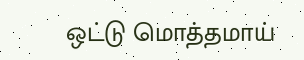ஒட்டு மொத்தமாய்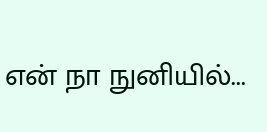என் நா நுனியில்...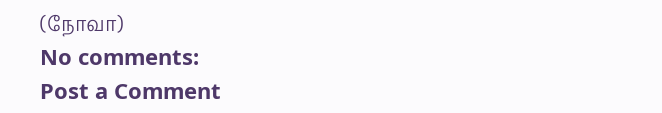(நோவா)
No comments:
Post a Comment